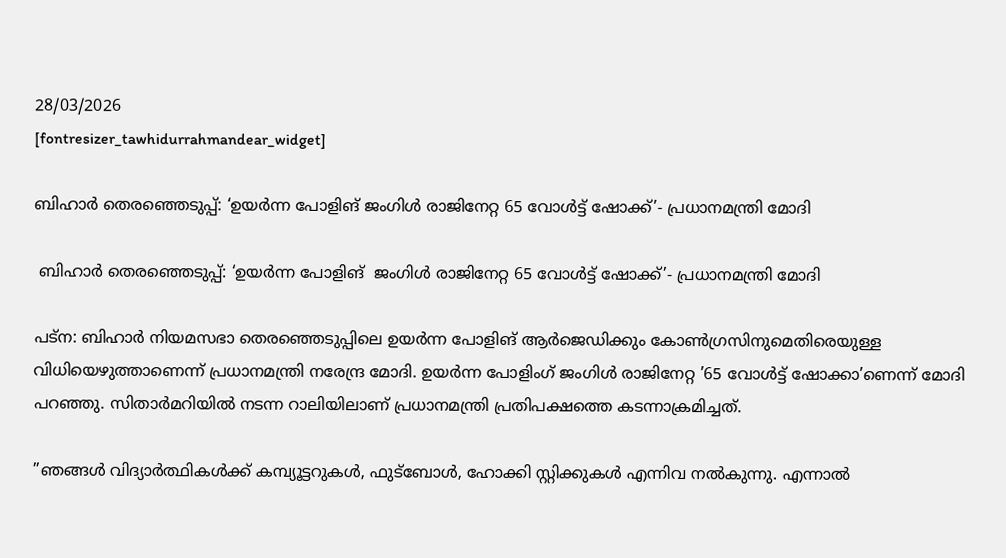28/03/2026
[fontresizer_tawhidurrahmandear_widget]

ബിഹാര്‍ തെരഞ്ഞെടുപ്പ്: ‘ഉയര്‍ന്ന പോളിങ് ജംഗിള്‍ രാജിനേറ്റ 65 വോള്‍ട്ട് ഷോക്ക്’- പ്രധാനമന്ത്രി മോദി

 ബിഹാര്‍ തെരഞ്ഞെടുപ്പ്: ‘ഉയര്‍ന്ന പോളിങ്  ജംഗിള്‍ രാജിനേറ്റ 65 വോള്‍ട്ട് ഷോക്ക്’- പ്രധാനമന്ത്രി മോദി

പട്ന: ബിഹാര്‍ നിയമസഭാ തെരഞ്ഞെടുപ്പിലെ ഉയര്‍ന്ന പോളിങ് ആര്‍ജെഡിക്കും കോണ്‍ഗ്രസിനുമെതിരെയുള്ള വിധിയെഴുത്താണെന്ന് പ്രധാനമന്ത്രി നരേന്ദ്ര മോദി. ഉയര്‍ന്ന പോളിംഗ് ജംഗിള്‍ രാജിനേറ്റ ’65 വോള്‍ട്ട് ഷോക്കാ’ണെന്ന് മോദി പറഞ്ഞു. സിതാര്‍മറിയില്‍ നടന്ന റാലിയിലാണ് പ്രധാനമന്ത്രി പ്രതിപക്ഷത്തെ കടന്നാക്രമിച്ചത്.

”ഞങ്ങള്‍ വിദ്യാര്‍ത്ഥികള്‍ക്ക് കമ്പ്യൂട്ടറുകള്‍, ഫുട്ബോള്‍, ഹോക്കി സ്റ്റിക്കുകള്‍ എന്നിവ നല്‍കുന്നു. എന്നാല്‍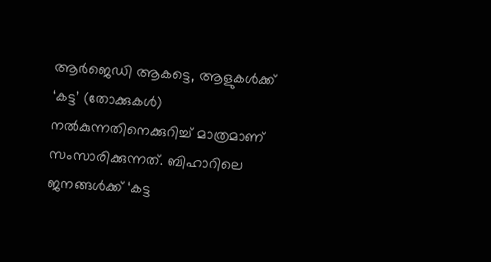ആര്‍ജെഡി ആകട്ടെ, ആളുകള്‍ക്ക് ‘കട്ട’ (തോക്കുകള്‍) നല്‍കുന്നതിനെക്കുറിച്ച് മാത്രമാണ് സംസാരിക്കുന്നത്. ബിഹാറിലെ ജനങ്ങള്‍ക്ക് ‘കട്ട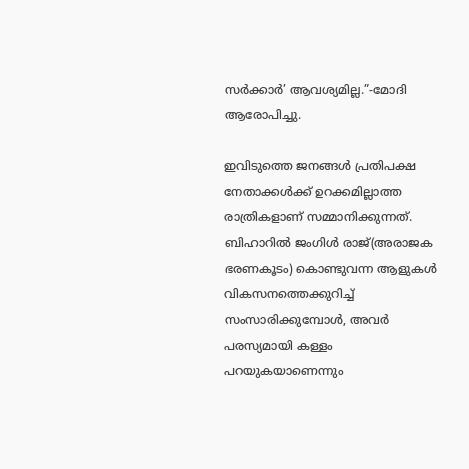സര്‍ക്കാര്‍’ ആവശ്യമില്ല.”-മോദി ആരോപിച്ചു.

ഇവിടുത്തെ ജനങ്ങള്‍ പ്രതിപക്ഷ നേതാക്കള്‍ക്ക് ഉറക്കമില്ലാത്ത രാത്രികളാണ് സമ്മാനിക്കുന്നത്. ബിഹാറില്‍ ജംഗിള്‍ രാജ്(അരാജക ഭരണകൂടം) കൊണ്ടുവന്ന ആളുകള്‍ വികസനത്തെക്കുറിച്ച് സംസാരിക്കുമ്പോള്‍, അവര്‍ പരസ്യമായി കള്ളം പറയുകയാണെന്നും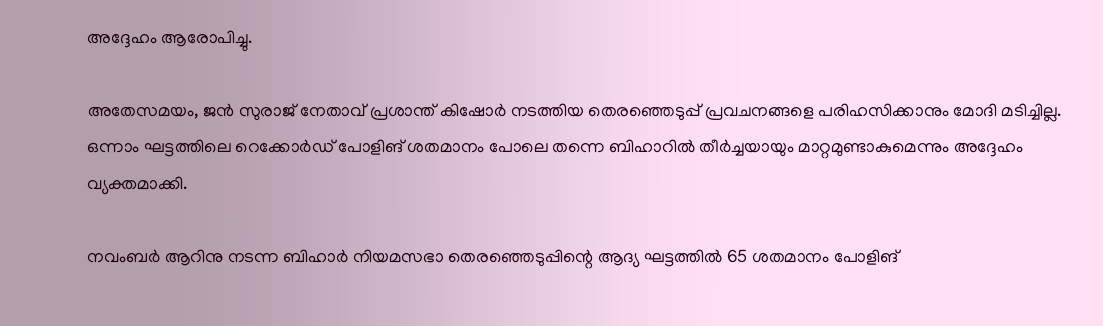അദ്ദേഹം ആരോപിച്ചു.

അതേസമയം, ജന്‍ സുരാജ് നേതാവ് പ്രശാന്ത് കിഷോര്‍ നടത്തിയ തെരഞ്ഞെടുപ്പ് പ്രവചനങ്ങളെ പരിഹസിക്കാനും മോദി മടിച്ചില്ല. ഒന്നാം ഘട്ടത്തിലെ റെക്കോര്‍ഡ് പോളിങ് ശതമാനം പോലെ തന്നെ ബിഹാറില്‍ തീര്‍ച്ചയായും മാറ്റമുണ്ടാകുമെന്നും അദ്ദേഹം വ്യക്തമാക്കി.

നവംബര്‍ ആറിനു നടന്ന ബിഹാര്‍ നിയമസഭാ തെരഞ്ഞെടുപ്പിന്റെ ആദ്യ ഘട്ടത്തില്‍ 65 ശതമാനം പോളിങ്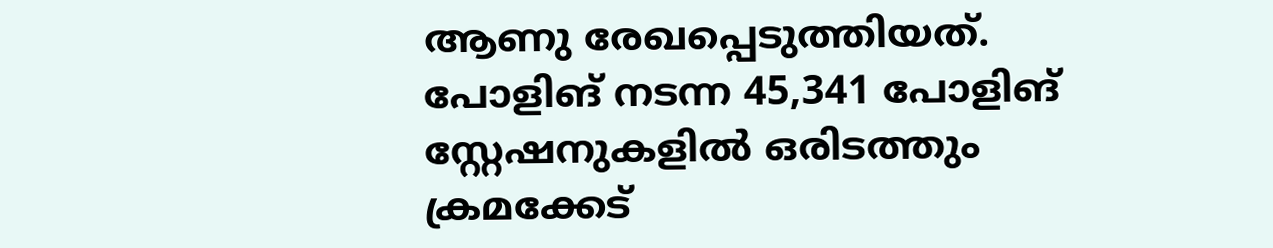ആണു രേഖപ്പെടുത്തിയത്. പോളിങ് നടന്ന 45,341 പോളിങ് സ്റ്റേഷനുകളില്‍ ഒരിടത്തും ക്രമക്കേട്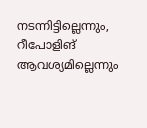നടന്നിട്ടില്ലെന്നും, റീപോളിങ് ആവശ്യമില്ലെന്നും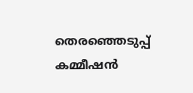തെരഞ്ഞെടുപ്പ് കമ്മീഷന്‍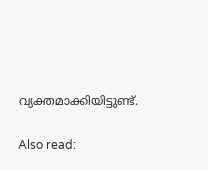വ്യക്തമാക്കിയിട്ടുണ്ട്.

Also read: